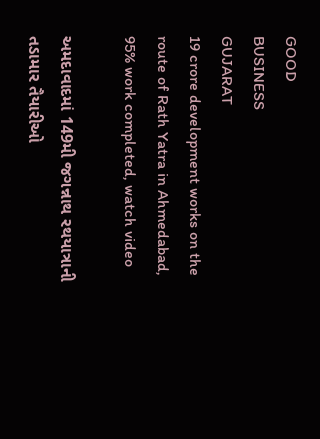GOOD
BUSINESS
GUJARAT
19 crore development works on the route of Rath Yatra in Ahmedabad, 95% work completed, watch video

અમદાવાદમાં 149મી જગન્નાથ રથયાત્રાની તડામાર તૈયારીઓ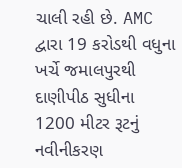ચાલી રહી છે. AMC દ્વારા 19 કરોડથી વધુના ખર્ચે જમાલપુરથી દાણીપીઠ સુધીના 1200 મીટર રૂટનું નવીનીકરણ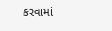કરવામાં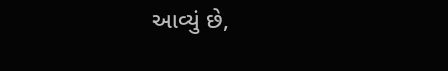આવ્યું છે,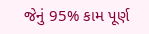જેનું 95% કામ પૂર્ણ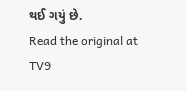થઈ ગયું છે.
Read the original at TV9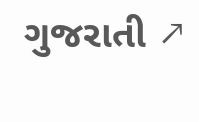ગુજરાતી ↗